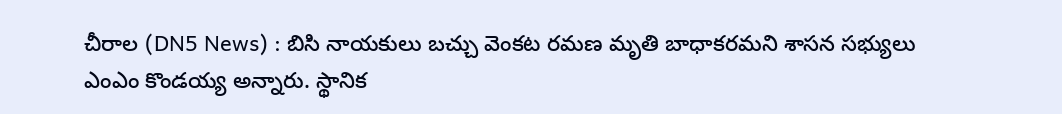చీరాల (DN5 News) : బిసి నాయకులు బచ్చు వెంకట రమణ మృతి బాధాకరమని శాసన సభ్యులు ఎంఎం కొండయ్య అన్నారు. స్థానిక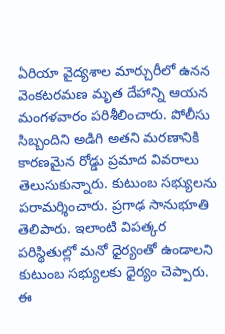ఏరియా వైద్యశాల మార్చురీలో ఉనన వెంకటరమణ మృత దేహాన్ని ఆయన మంగళవారం పరిశీలించారు. పోలీసు సిబ్బందిని అడిగి అతని మరణానికి కారణమైన రోడ్డు ప్రమాద వివరాలు తెలుసుకున్నారు. కుటుంబ సభ్యులను పరామర్శించారు. ప్రగాఢ సానుభూతి తెలిపారు. ఇలాంటి విపత్కర పరిస్థితుల్లో మనో ధైర్యంతో ఉండాలని కుటుంబ సభ్యులకు ధైర్యం చెప్పారు. ఈ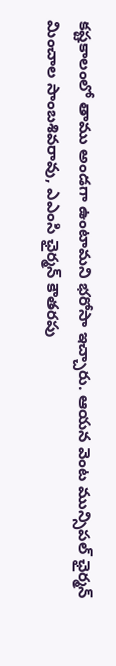కష్టకాలంలో తాము అండగా ఉంటామని భరోసా ఇచ్చారు. ఆయన వెంట మున్సిపల్ ఛైర్మన్ మించాల సాంబశివరావు, ఎఎంసి ఛైర్మన్ కౌతరపు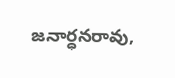జనార్ధనరావు,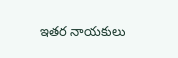ఇతర నాయకులు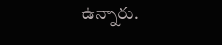ఉన్నారు.